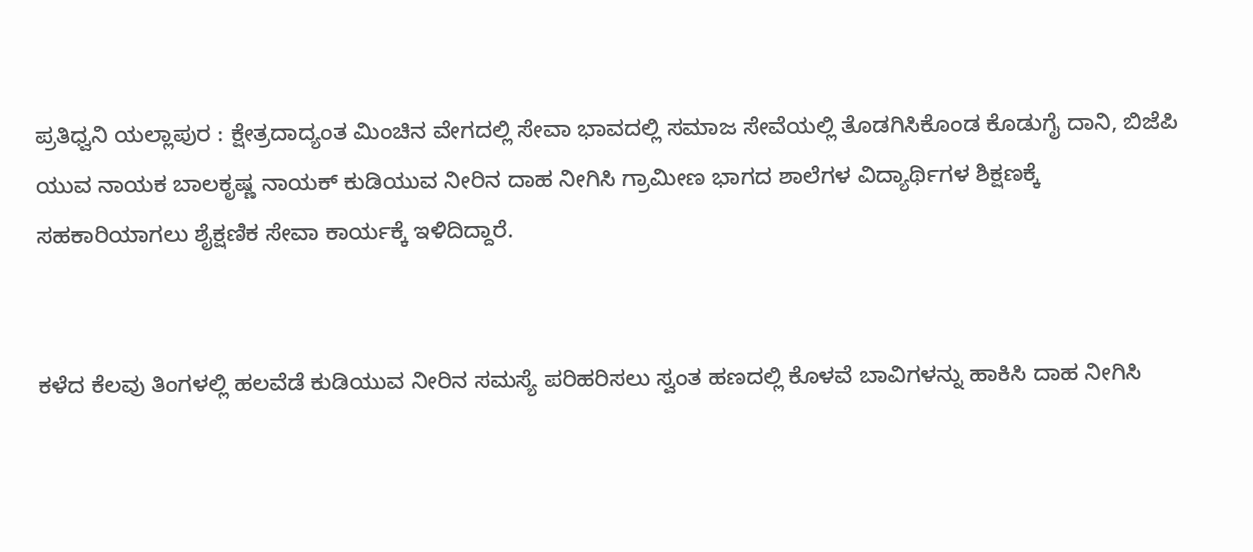ಪ್ರತಿಧ್ವನಿ ಯಲ್ಲಾಪುರ : ಕ್ಷೇತ್ರದಾದ್ಯಂತ ಮಿಂಚಿನ ವೇಗದಲ್ಲಿ ಸೇವಾ ಭಾವದಲ್ಲಿ ಸಮಾಜ ಸೇವೆಯಲ್ಲಿ ತೊಡಗಿಸಿಕೊಂಡ ಕೊಡುಗೈ ದಾನಿ, ಬಿಜೆಪಿ ಯುವ ನಾಯಕ ಬಾಲಕೃಷ್ಣ ನಾಯಕ್ ಕುಡಿಯುವ ನೀರಿನ ದಾಹ ನೀಗಿಸಿ ಗ್ರಾಮೀಣ ಭಾಗದ ಶಾಲೆಗಳ ವಿದ್ಯಾರ್ಥಿಗಳ ಶಿಕ್ಷಣಕ್ಕೆ ಸಹಕಾರಿಯಾಗಲು ಶೈಕ್ಷಣಿಕ ಸೇವಾ ಕಾರ್ಯಕ್ಕೆ ಇಳಿದಿದ್ದಾರೆ.


ಕಳೆದ ಕೆಲವು ತಿಂಗಳಲ್ಲಿ ಹಲವೆಡೆ ಕುಡಿಯುವ ನೀರಿನ ಸಮಸ್ಯೆ ಪರಿಹರಿಸಲು ಸ್ವಂತ ಹಣದಲ್ಲಿ ಕೊಳವೆ ಬಾವಿಗಳನ್ನು ಹಾಕಿಸಿ ದಾಹ ನೀಗಿಸಿ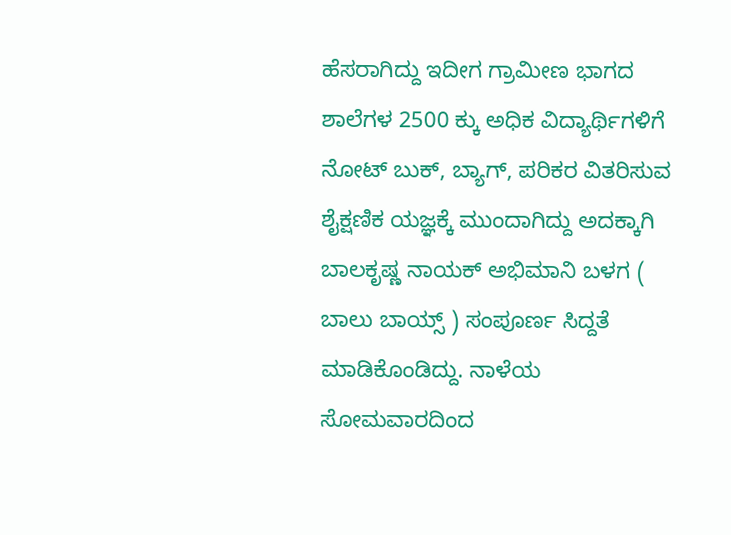ಹೆಸರಾಗಿದ್ದು ಇದೀಗ ಗ್ರಾಮೀಣ ಭಾಗದ ಶಾಲೆಗಳ 2500 ಕ್ಕು ಅಧಿಕ ವಿದ್ಯಾರ್ಥಿಗಳಿಗೆ ನೋಟ್ ಬುಕ್, ಬ್ಯಾಗ್, ಪರಿಕರ ವಿತರಿಸುವ ಶೈಕ್ಷಣಿಕ ಯಜ್ಞಕ್ಕೆ ಮುಂದಾಗಿದ್ದು ಅದಕ್ಕಾಗಿ ಬಾಲಕೃಷ್ಣ ನಾಯಕ್ ಅಭಿಮಾನಿ ಬಳಗ ( ಬಾಲು ಬಾಯ್ಸ್ ) ಸಂಪೂರ್ಣ ಸಿದ್ದತೆ ಮಾಡಿಕೊಂಡಿದ್ದು. ನಾಳೆಯ ಸೋಮವಾರದಿಂದ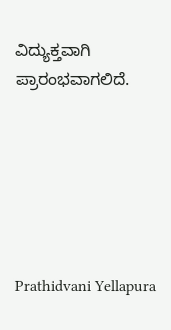ವಿದ್ಯುಕ್ತವಾಗಿ ಪ್ರಾರಂಭವಾಗಲಿದೆ.






Prathidvani Yellapura